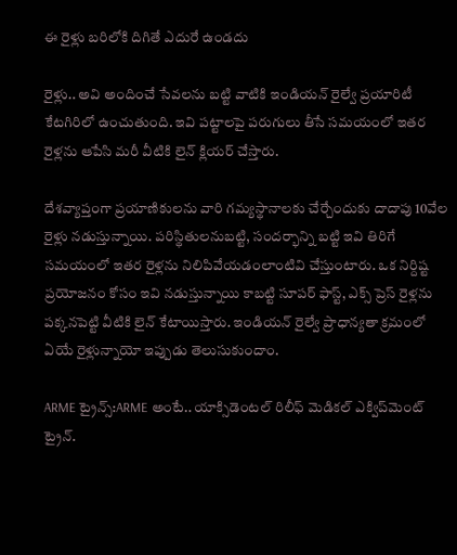ఈ రైళ్లు బరిలోకి దిగితే ఎదురే ఉండదు

రైళ్లు.. అవి అందించే సేవలను బట్టి వాటికి ఇండియన్ రైల్వే ప్రయారిటీ కేటగిరిలో ఉంచుతుంది. ఇవి పట్టాలపై పరుగులు తీసే సమయంలో ఇతర రైళ్లను ఆపేసి మరీ వీటికి లైన్ క్లియర్ చేస్తారు.

దేశవ్యాప్తంగా ప్రయాణికులను వారి గమ్యస్థానాలకు చేర్చేందుకు దాదాపు 10వేల రైళ్లు నడుస్తున్నాయి. పరిస్థితులనుబట్టి, సందర్భాన్ని బట్టి ఇవి తిరిగే సమయంలో ఇతర రైళ్లను నిలిపివేయడంలాంటివి చేస్తుంటారు. ఒక నిర్దిష్ట ప్రయోజనం కోసం ఇవి నడుస్తున్నాయి కాబట్టి సూపర్ ఫాస్ట్, ఎక్స్ ప్రెస్ రైళ్లను పక్కనపెట్టి వీటికి లైన్ కేటాయిస్తారు. ఇండియన్ రైల్వే ప్రాధాన్యతా క్రమంలో ఏయే రైళ్లున్నాయో ఇప్పుడు తెలుసుకుందాం.

ARME ట్రైన్స్:ARME అంటే.. యాక్సిడెంటల్ రిలీఫ్ మెడికల్ ఎక్విప్‌మెంట్ ట్రైన్.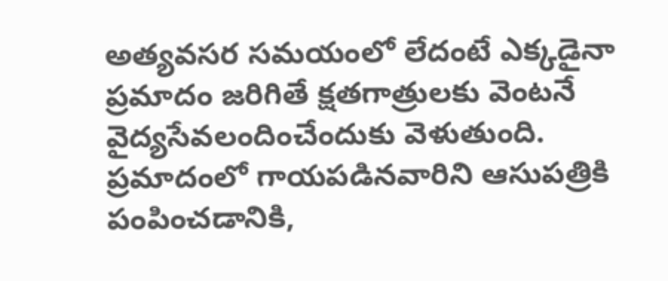అత్యవసర సమయంలో లేదంటే ఎక్కడైనా ప్రమాదం జరిగితే క్షతగాత్రులకు వెంటనే వైద్యసేవలందించేందుకు వెళుతుంది. ప్రమాదంలో గాయపడినవారిని ఆసుపత్రికి పంపించడానికి,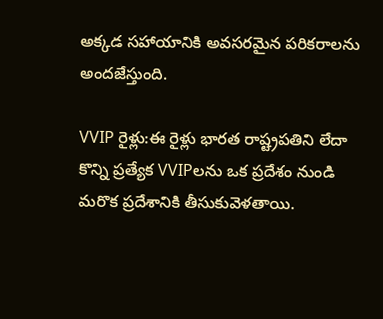అక్కడ సహాయానికి అవసరమైన పరికరాలను అందజేస్తుంది.

VVIP రైళ్లు:ఈ రైళ్లు భారత రాష్ట్రపతిని లేదా కొన్ని ప్రత్యేక VVIPలను ఒక ప్రదేశం నుండి మరొక ప్రదేశానికి తీసుకువెళతాయి.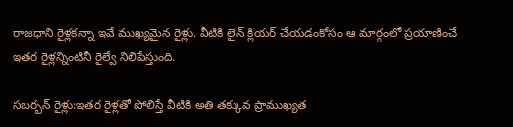రాజధాని రైళ్లకన్నా ఇవే ముఖ్యమైన రైళ్లు. వీటికి లైన్ క్లియర్ చేయడంకోసం ఆ మార్గంలో ప్రయాణించే ఇతర రైళ్లన్నింటినీ రైల్వే నిలిపేస్తుంది.

సబర్బన్ రైళ్లు:ఇతర రైళ్లతో పోలిస్తే వీటికి అతి తక్కువ ప్రాముఖ్యత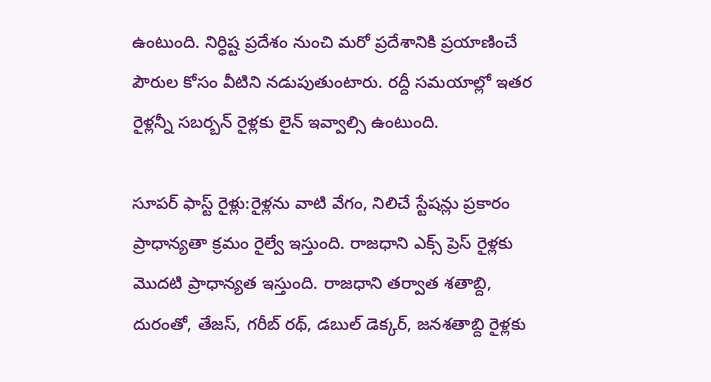ఉంటుంది. నిర్ధిష్ట ప్రదేశం నుంచి మరో ప్రదేశానికి ప్రయాణించే పౌరుల కోసం వీటిని నడుపుతుంటారు. రద్దీ సమయాల్లో ఇతర రైళ్లన్నీ సబర్బన్ రైళ్లకు లైన్ ఇవ్వాల్సి ఉంటుంది.

సూపర్ ఫాస్ట్ రైళ్లు:రైళ్లను వాటి వేగం, నిలిచే స్టేషన్లు ప్రకారం ప్రాధాన్యతా క్రమం రైల్వే ఇస్తుంది. రాజధాని ఎక్స్ ప్రెస్ రైళ్లకు మొదటి ప్రాధాన్యత ఇస్తుంది. రాజధాని తర్వాత శతాబ్ది, దురంతో, తేజస్, గరీబ్ రథ్, డబుల్ డెక్కర్, జనశతాబ్ది రైళ్లకు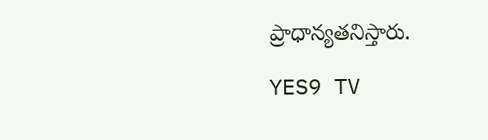ప్రాధాన్యతనిస్తారు.

YES9 TV